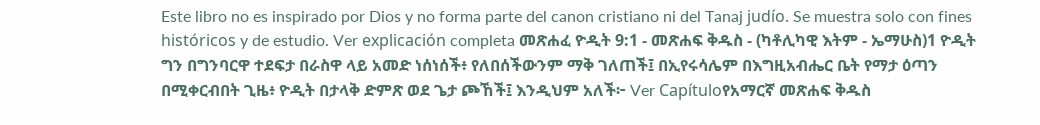Este libro no es inspirado por Dios y no forma parte del canon cristiano ni del Tanaj judío. Se muestra solo con fines históricos y de estudio. Ver explicación completa መጽሐፈ ዮዲት 9:1 - መጽሐፍ ቅዱስ - (ካቶሊካዊ እትም - ኤማሁስ)1 ዮዲት ግን በግንባርዋ ተደፍታ በራስዋ ላይ አመድ ነሰነሰች፥ የለበሰችውንም ማቅ ገለጠች፤ በኢየሩሳሌም በእግዚአብሔር ቤት የማታ ዕጣን በሚቀርብበት ጊዜ፥ ዮዲት በታላቅ ድምጽ ወደ ጌታ ጮኸች፤ እንዲህም አለች፦ Ver Capítuloየአማርኛ መጽሐፍ ቅዱስ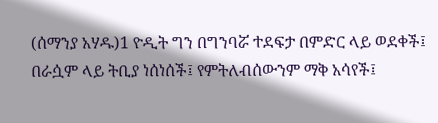(ሰማንያ አሃዱ)1 ዮዲት ግን በግንባሯ ተደፍታ በምድር ላይ ወደቀች፤ በራሷም ላይ ትቢያ ነሰነሰች፤ የምትለብሰውንም ማቅ አሳየች፤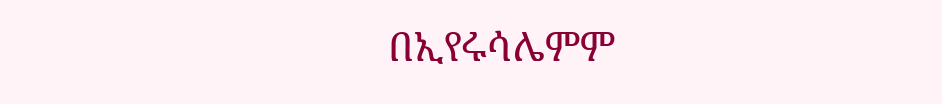በኢየሩሳሌምም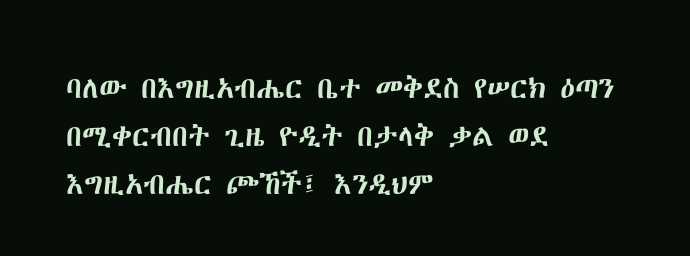ባለው በእግዚአብሔር ቤተ መቅደስ የሠርክ ዕጣን በሚቀርብበት ጊዜ ዮዲት በታላቅ ቃል ወደ እግዚአብሔር ጮኸች፤ እንዲህም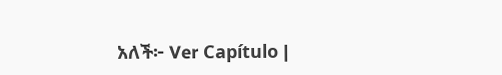አለች፦ Ver Capítulo |